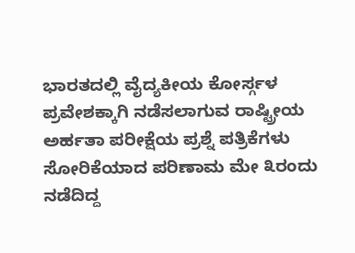ಭಾರತದಲ್ಲಿ ವೈದ್ಯಕೀಯ ಕೋರ್ಸ್ಗಳ ಪ್ರವೇಶಕ್ಕಾಗಿ ನಡೆಸಲಾಗುವ ರಾಷ್ಟ್ರೀಯ ಅರ್ಹತಾ ಪರೀಕ್ಷೆಯ ಪ್ರಶ್ನೆ ಪತ್ರಿಕೆಗಳು ಸೋರಿಕೆಯಾದ ಪರಿಣಾಮ ಮೇ ೩ರಂದು ನಡೆದಿದ್ದ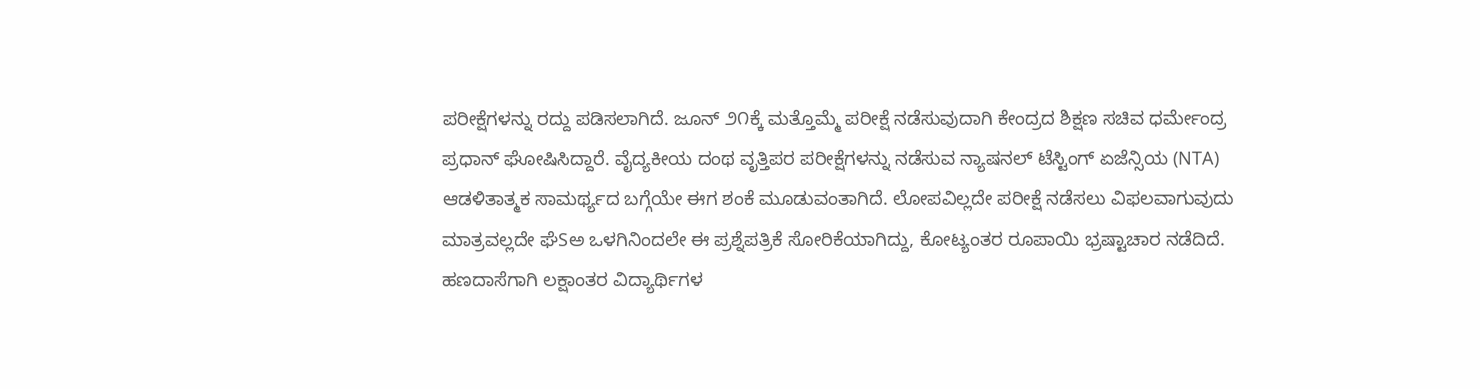ಪರೀಕ್ಷೆಗಳನ್ನು ರದ್ದು ಪಡಿಸಲಾಗಿದೆ. ಜೂನ್ ೨೧ಕ್ಕೆ ಮತ್ತೊಮ್ಮೆ ಪರೀಕ್ಷೆ ನಡೆಸುವುದಾಗಿ ಕೇಂದ್ರದ ಶಿಕ್ಷಣ ಸಚಿವ ಧರ್ಮೇಂದ್ರ ಪ್ರಧಾನ್ ಘೋಷಿಸಿದ್ದಾರೆ. ವೈದ್ಯಕೀಯ ದಂಥ ವೃತ್ತಿಪರ ಪರೀಕ್ಷೆಗಳನ್ನು ನಡೆಸುವ ನ್ಯಾಷನಲ್ ಟೆಸ್ಟಿಂಗ್ ಏಜೆನ್ಸಿಯ (NTA) ಆಡಳಿತಾತ್ಮಕ ಸಾಮರ್ಥ್ಯದ ಬಗ್ಗೆಯೇ ಈಗ ಶಂಕೆ ಮೂಡುವಂತಾಗಿದೆ. ಲೋಪವಿಲ್ಲದೇ ಪರೀಕ್ಷೆ ನಡೆಸಲು ವಿಫಲವಾಗುವುದು ಮಾತ್ರವಲ್ಲದೇ ಘೆSಅ ಒಳಗಿನಿಂದಲೇ ಈ ಪ್ರಶ್ನೆಪತ್ರಿಕೆ ಸೋರಿಕೆಯಾಗಿದ್ದು, ಕೋಟ್ಯಂತರ ರೂಪಾಯಿ ಭ್ರಷ್ಟಾಚಾರ ನಡೆದಿದೆ.
ಹಣದಾಸೆಗಾಗಿ ಲಕ್ಷಾಂತರ ವಿದ್ಯಾರ್ಥಿಗಳ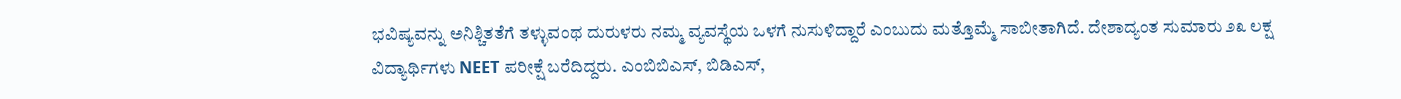ಭವಿಷ್ಯವನ್ನು ಅನಿಶ್ಚಿತತೆಗೆ ತಳ್ಳುವಂಥ ದುರುಳರು ನಮ್ಮ ವ್ಯವಸ್ಥೆಯ ಒಳಗೆ ನುಸುಳಿದ್ದಾರೆ ಎಂಬುದು ಮತ್ತೊಮ್ಮೆ ಸಾಬೀತಾಗಿದೆ. ದೇಶಾದ್ಯಂತ ಸುಮಾರು ೨೩ ಲಕ್ಷ ವಿದ್ಯಾರ್ಥಿಗಳು NEET ಪರೀಕ್ಷೆ ಬರೆದಿದ್ದರು. ಎಂಬಿಬಿಎಸ್, ಬಿಡಿಎಸ್,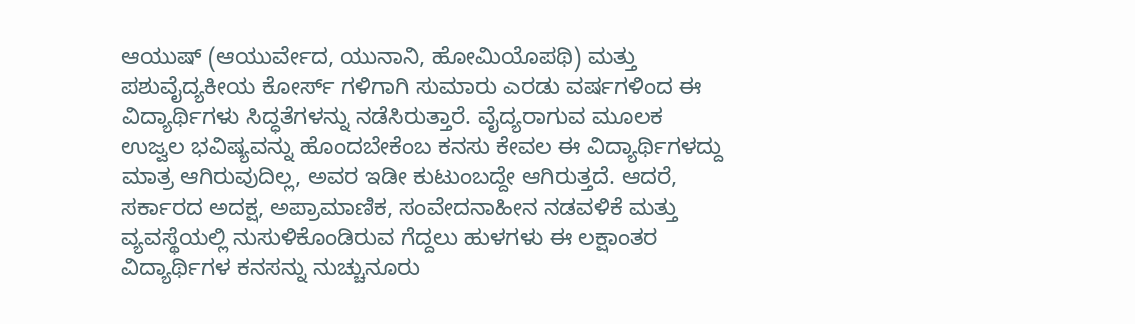ಆಯುಷ್ (ಆಯುರ್ವೇದ, ಯುನಾನಿ, ಹೋಮಿಯೊಪಥಿ) ಮತ್ತು ಪಶುವೈದ್ಯಕೀಯ ಕೋರ್ಸ್ ಗಳಿಗಾಗಿ ಸುಮಾರು ಎರಡು ವರ್ಷಗಳಿಂದ ಈ ವಿದ್ಯಾರ್ಥಿಗಳು ಸಿದ್ಧತೆಗಳನ್ನು ನಡೆಸಿರುತ್ತಾರೆ. ವೈದ್ಯರಾಗುವ ಮೂಲಕ ಉಜ್ವಲ ಭವಿಷ್ಯವನ್ನು ಹೊಂದಬೇಕೆಂಬ ಕನಸು ಕೇವಲ ಈ ವಿದ್ಯಾರ್ಥಿಗಳದ್ದು ಮಾತ್ರ ಆಗಿರುವುದಿಲ್ಲ, ಅವರ ಇಡೀ ಕುಟುಂಬದ್ದೇ ಆಗಿರುತ್ತದೆ. ಆದರೆ, ಸರ್ಕಾರದ ಅದಕ್ಷ, ಅಪ್ರಾಮಾಣಿಕ, ಸಂವೇದನಾಹೀನ ನಡವಳಿಕೆ ಮತ್ತು ವ್ಯವಸ್ಥೆಯಲ್ಲಿ ನುಸುಳಿಕೊಂಡಿರುವ ಗೆದ್ದಲು ಹುಳಗಳು ಈ ಲಕ್ಷಾಂತರ ವಿದ್ಯಾರ್ಥಿಗಳ ಕನಸನ್ನು ನುಚ್ಚುನೂರು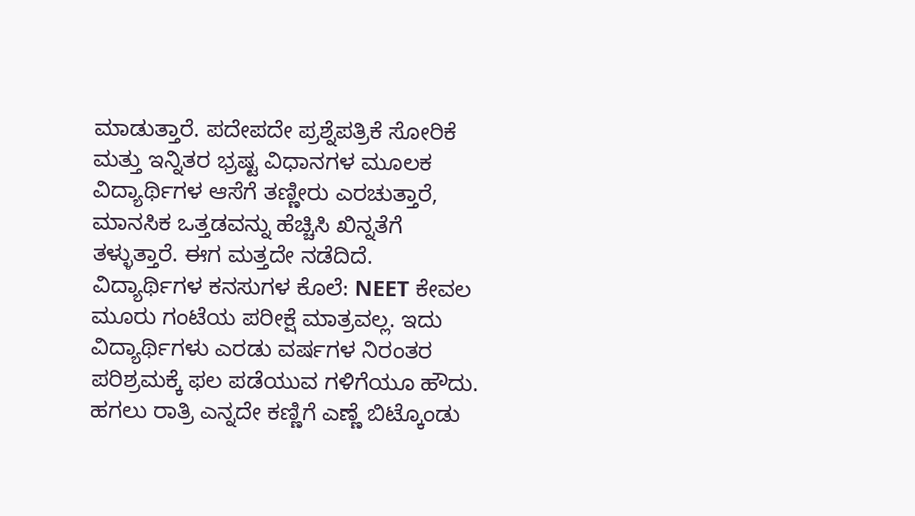ಮಾಡುತ್ತಾರೆ. ಪದೇಪದೇ ಪ್ರಶ್ನೆಪತ್ರಿಕೆ ಸೋರಿಕೆ ಮತ್ತು ಇನ್ನಿತರ ಭ್ರಷ್ಟ ವಿಧಾನಗಳ ಮೂಲಕ ವಿದ್ಯಾರ್ಥಿಗಳ ಆಸೆಗೆ ತಣ್ಣೀರು ಎರಚುತ್ತಾರೆ, ಮಾನಸಿಕ ಒತ್ತಡವನ್ನು ಹೆಚ್ಚಿಸಿ ಖಿನ್ನತೆಗೆ ತಳ್ಳುತ್ತಾರೆ. ಈಗ ಮತ್ತದೇ ನಡೆದಿದೆ.
ವಿದ್ಯಾರ್ಥಿಗಳ ಕನಸುಗಳ ಕೊಲೆ: NEET ಕೇವಲ ಮೂರು ಗಂಟೆಯ ಪರೀಕ್ಷೆ ಮಾತ್ರವಲ್ಲ. ಇದು ವಿದ್ಯಾರ್ಥಿಗಳು ಎರಡು ವರ್ಷಗಳ ನಿರಂತರ ಪರಿಶ್ರಮಕ್ಕೆ ಫಲ ಪಡೆಯುವ ಗಳಿಗೆಯೂ ಹೌದು. ಹಗಲು ರಾತ್ರಿ ಎನ್ನದೇ ಕಣ್ಣಿಗೆ ಎಣ್ಣೆ ಬಿಟ್ಕೊಂಡು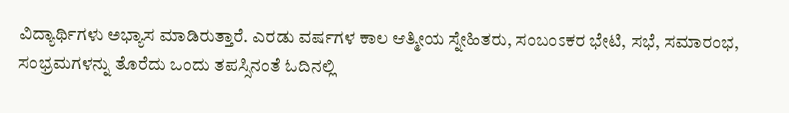ವಿದ್ಯಾರ್ಥಿಗಳು ಅಭ್ಯಾಸ ಮಾಡಿರುತ್ತಾರೆ. ಎರಡು ವರ್ಷಗಳ ಕಾಲ ಆತ್ಮೀಯ ಸ್ನೇಹಿತರು, ಸಂಬಂಽಕರ ಭೇಟಿ, ಸಭೆ, ಸಮಾರಂಭ, ಸಂಭ್ರಮಗಳನ್ನು ತೊರೆದು ಒಂದು ತಪಸ್ಸಿನಂತೆ ಓದಿನಲ್ಲಿ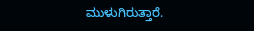ಮುಳುಗಿರುತ್ತಾರೆ.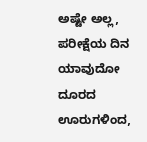ಅಷ್ಟೇ ಅಲ್ಲ, ಪರೀಕ್ಷೆಯ ದಿನ ಯಾವುದೋ ದೂರದ ಊರುಗಳಿಂದ,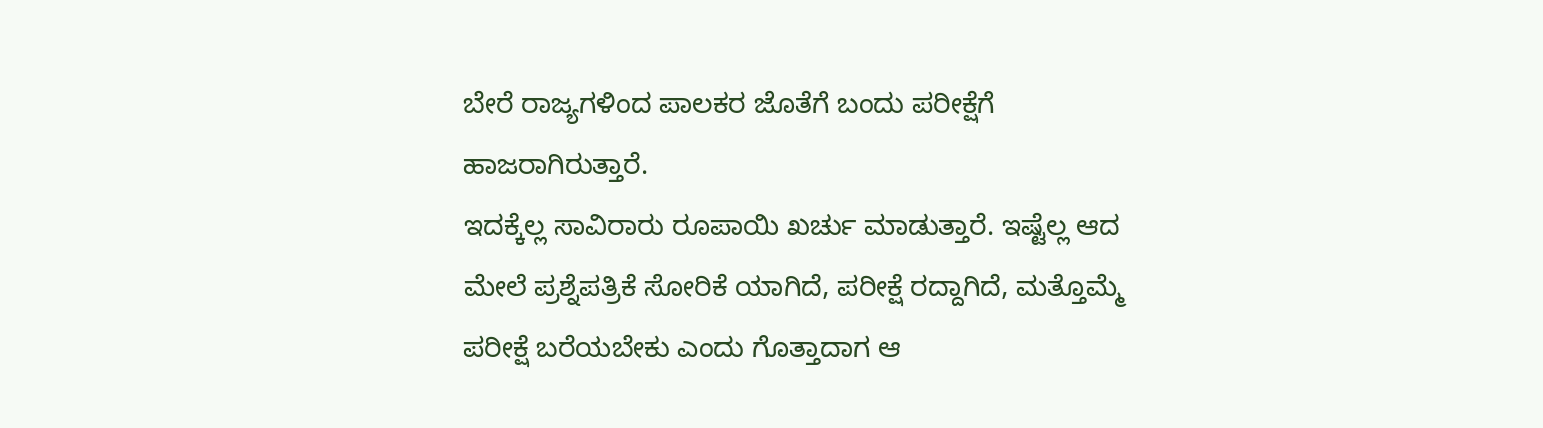ಬೇರೆ ರಾಜ್ಯಗಳಿಂದ ಪಾಲಕರ ಜೊತೆಗೆ ಬಂದು ಪರೀಕ್ಷೆಗೆ ಹಾಜರಾಗಿರುತ್ತಾರೆ.
ಇದಕ್ಕೆಲ್ಲ ಸಾವಿರಾರು ರೂಪಾಯಿ ಖರ್ಚು ಮಾಡುತ್ತಾರೆ. ಇಷ್ಟೆಲ್ಲ ಆದ ಮೇಲೆ ಪ್ರಶ್ನೆಪತ್ರಿಕೆ ಸೋರಿಕೆ ಯಾಗಿದೆ, ಪರೀಕ್ಷೆ ರದ್ದಾಗಿದೆ, ಮತ್ತೊಮ್ಮೆ ಪರೀಕ್ಷೆ ಬರೆಯಬೇಕು ಎಂದು ಗೊತ್ತಾದಾಗ ಆ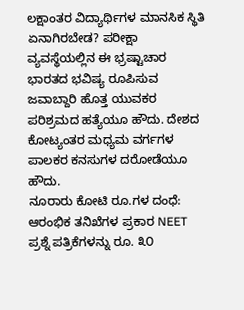ಲಕ್ಷಾಂತರ ವಿದ್ಯಾರ್ಥಿಗಳ ಮಾನಸಿಕ ಸ್ಥಿತಿ ಏನಾಗಿರಬೇಡ? ಪರೀಕ್ಷಾ ವ್ಯವಸ್ಥೆಯಲ್ಲಿನ ಈ ಭ್ರಷ್ಟಾಚಾರ ಭಾರತದ ಭವಿಷ್ಯ ರೂಪಿಸುವ ಜವಾಬ್ದಾರಿ ಹೊತ್ತ ಯುವಕರ ಪರಿಶ್ರಮದ ಹತ್ಯೆಯೂ ಹೌದು. ದೇಶದ ಕೋಟ್ಯಂತರ ಮಧ್ಯಮ ವರ್ಗಗಳ ಪಾಲಕರ ಕನಸುಗಳ ದರೋಡೆಯೂ ಹೌದು.
ನೂರಾರು ಕೋಟಿ ರೂ.ಗಳ ದಂಧೆ: ಆರಂಭಿಕ ತನಿಖೆಗಳ ಪ್ರಕಾರ NEET ಪ್ರಶ್ನೆ ಪತ್ರಿಕೆಗಳನ್ನು ರೂ. ೩೦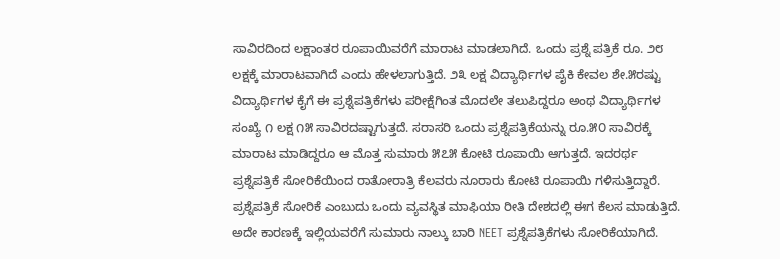ಸಾವಿರದಿಂದ ಲಕ್ಷಾಂತರ ರೂಪಾಯಿವರೆಗೆ ಮಾರಾಟ ಮಾಡಲಾಗಿದೆ. ಒಂದು ಪ್ರಶ್ನೆ ಪತ್ರಿಕೆ ರೂ. ೨೮ ಲಕ್ಷಕ್ಕೆ ಮಾರಾಟವಾಗಿದೆ ಎಂದು ಹೇಳಲಾಗುತ್ತಿದೆ. ೨೩ ಲಕ್ಷ ವಿದ್ಯಾರ್ಥಿಗಳ ಪೈಕಿ ಕೇವಲ ಶೇ.೫ರಷ್ಟು ವಿದ್ಯಾರ್ಥಿಗಳ ಕೈಗೆ ಈ ಪ್ರಶ್ನೆಪತ್ರಿಕೆಗಳು ಪರೀಕ್ಷೆಗಿಂತ ಮೊದಲೇ ತಲುಪಿದ್ದರೂ ಅಂಥ ವಿದ್ಯಾರ್ಥಿಗಳ ಸಂಖ್ಯೆ ೧ ಲಕ್ಷ ೧೫ ಸಾವಿರದಷ್ಟಾಗುತ್ತದೆ. ಸರಾಸರಿ ಒಂದು ಪ್ರಶ್ನೆಪತ್ರಿಕೆಯನ್ನು ರೂ.೫೦ ಸಾವಿರಕ್ಕೆ ಮಾರಾಟ ಮಾಡಿದ್ದರೂ ಆ ಮೊತ್ತ ಸುಮಾರು ೫೭೫ ಕೋಟಿ ರೂಪಾಯಿ ಆಗುತ್ತದೆ. ಇದರರ್ಥ ಪ್ರಶ್ನೆಪತ್ರಿಕೆ ಸೋರಿಕೆಯಿಂದ ರಾತೋರಾತ್ರಿ ಕೆಲವರು ನೂರಾರು ಕೋಟಿ ರೂಪಾಯಿ ಗಳಿಸುತ್ತಿದ್ದಾರೆ. ಪ್ರಶ್ನೆಪತ್ರಿಕೆ ಸೋರಿಕೆ ಎಂಬುದು ಒಂದು ವ್ಯವಸ್ಥಿತ ಮಾಫಿಯಾ ರೀತಿ ದೇಶದಲ್ಲಿ ಈಗ ಕೆಲಸ ಮಾಡುತ್ತಿದೆ. ಅದೇ ಕಾರಣಕ್ಕೆ ಇಲ್ಲಿಯವರೆಗೆ ಸುಮಾರು ನಾಲ್ಕು ಬಾರಿ NEET ಪ್ರಶ್ನೆಪತ್ರಿಕೆಗಳು ಸೋರಿಕೆಯಾಗಿದೆ.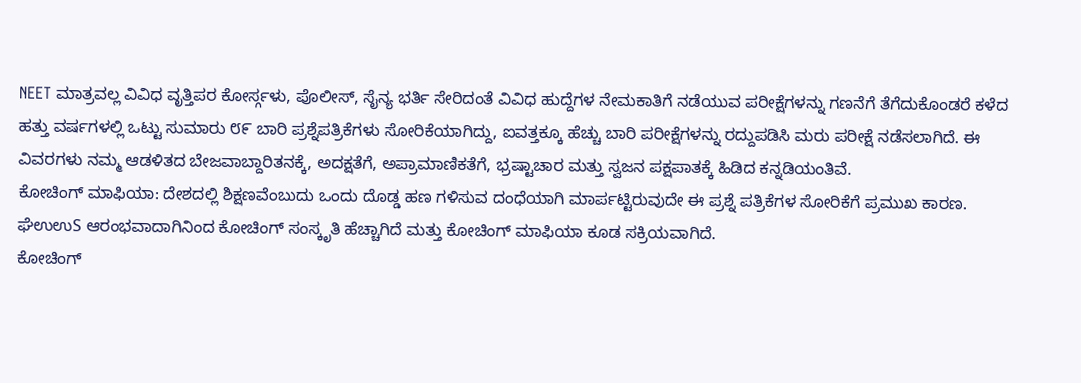NEET ಮಾತ್ರವಲ್ಲ ವಿವಿಧ ವೃತ್ತಿಪರ ಕೋರ್ಸ್ಗಳು, ಪೊಲೀಸ್, ಸೈನ್ಯ ಭರ್ತಿ ಸೇರಿದಂತೆ ವಿವಿಧ ಹುದ್ದೆಗಳ ನೇಮಕಾತಿಗೆ ನಡೆಯುವ ಪರೀಕ್ಷೆಗಳನ್ನು ಗಣನೆಗೆ ತೆಗೆದುಕೊಂಡರೆ ಕಳೆದ ಹತ್ತು ವರ್ಷಗಳಲ್ಲಿ ಒಟ್ಟು ಸುಮಾರು ೮೯ ಬಾರಿ ಪ್ರಶ್ನೆಪತ್ರಿಕೆಗಳು ಸೋರಿಕೆಯಾಗಿದ್ದು, ಐವತ್ತಕ್ಕೂ ಹೆಚ್ಚು ಬಾರಿ ಪರೀಕ್ಷೆಗಳನ್ನು ರದ್ದುಪಡಿಸಿ ಮರು ಪರೀಕ್ಷೆ ನಡೆಸಲಾಗಿದೆ. ಈ ವಿವರಗಳು ನಮ್ಮ ಆಡಳಿತದ ಬೇಜವಾಬ್ದಾರಿತನಕ್ಕೆ, ಅದಕ್ಷತೆಗೆ, ಅಪ್ರಾಮಾಣಿಕತೆಗೆ, ಭ್ರಷ್ಟಾಚಾರ ಮತ್ತು ಸ್ವಜನ ಪಕ್ಷಪಾತಕ್ಕೆ ಹಿಡಿದ ಕನ್ನಡಿಯಂತಿವೆ.
ಕೋಚಿಂಗ್ ಮಾಫಿಯಾ: ದೇಶದಲ್ಲಿ ಶಿಕ್ಷಣವೆಂಬುದು ಒಂದು ದೊಡ್ಡ ಹಣ ಗಳಿಸುವ ದಂಧೆಯಾಗಿ ಮಾರ್ಪಟ್ಟಿರುವುದೇ ಈ ಪ್ರಶ್ನೆ ಪತ್ರಿಕೆಗಳ ಸೋರಿಕೆಗೆ ಪ್ರಮುಖ ಕಾರಣ. ಘೆಉಉS ಆರಂಭವಾದಾಗಿನಿಂದ ಕೋಚಿಂಗ್ ಸಂಸ್ಕೃತಿ ಹೆಚ್ಚಾಗಿದೆ ಮತ್ತು ಕೋಚಿಂಗ್ ಮಾಫಿಯಾ ಕೂಡ ಸಕ್ರಿಯವಾಗಿದೆ.
ಕೋಚಿಂಗ್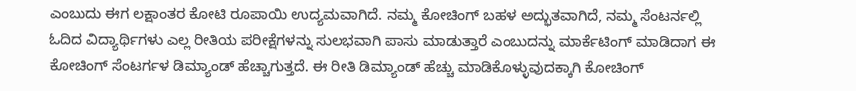ಎಂಬುದು ಈಗ ಲಕ್ಷಾಂತರ ಕೋಟಿ ರೂಪಾಯಿ ಉದ್ಯಮವಾಗಿದೆ. ನಮ್ಮ ಕೋಚಿಂಗ್ ಬಹಳ ಅದ್ಭುತವಾಗಿದೆ, ನಮ್ಮ ಸೆಂಟರ್ನಲ್ಲಿ ಓದಿದ ವಿದ್ಯಾರ್ಥಿಗಳು ಎಲ್ಲ ರೀತಿಯ ಪರೀಕ್ಷೆಗಳನ್ನು ಸುಲಭವಾಗಿ ಪಾಸು ಮಾಡುತ್ತಾರೆ ಎಂಬುದನ್ನು ಮಾರ್ಕೆಟಿಂಗ್ ಮಾಡಿದಾಗ ಈ ಕೋಚಿಂಗ್ ಸೆಂಟರ್ಗಳ ಡಿಮ್ಯಾಂಡ್ ಹೆಚ್ಚಾಗುತ್ತದೆ. ಈ ರೀತಿ ಡಿಮ್ಯಾಂಡ್ ಹೆಚ್ಚು ಮಾಡಿಕೊಳ್ಳುವುದಕ್ಕಾಗಿ ಕೋಚಿಂಗ್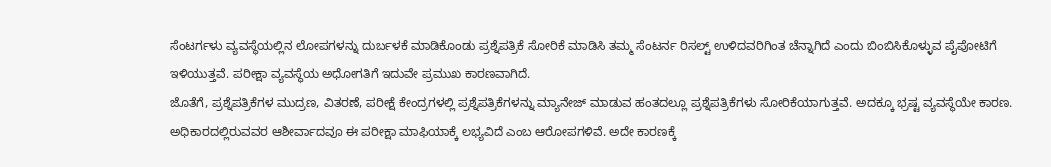ಸೆಂಟರ್ಗಳು ವ್ಯವಸ್ಥೆಯಲ್ಲಿನ ಲೋಪಗಳನ್ನು ದುರ್ಬಳಕೆ ಮಾಡಿಕೊಂಡು ಪ್ರಶ್ನೆಪತ್ರಿಕೆ ಸೋರಿಕೆ ಮಾಡಿಸಿ ತಮ್ಮ ಸೆಂಟರ್ನ ರಿಸಲ್ಟ್ ಉಳಿದವರಿಗಿಂತ ಚೆನ್ನಾಗಿದೆ ಎಂದು ಬಿಂಬಿಸಿಕೊಳ್ಳುವ ಪೈಪೋಟಿಗೆ ಇಳಿಯುತ್ತವೆ. ಪರೀಕ್ಷಾ ವ್ಯವಸ್ಥೆಯ ಅಧೋಗತಿಗೆ ಇದುವೇ ಪ್ರಮುಖ ಕಾರಣವಾಗಿದೆ.
ಜೊತೆಗೆ, ಪ್ರಶ್ನೆಪತ್ರಿಕೆಗಳ ಮುದ್ರಣ, ವಿತರಣೆ, ಪರೀಕ್ಷೆ ಕೇಂದ್ರಗಳಲ್ಲಿ ಪ್ರಶ್ನೆಪತ್ರಿಕೆಗಳನ್ನು ಮ್ಯಾನೇಜ್ ಮಾಡುವ ಹಂತದಲ್ಲೂ ಪ್ರಶ್ನೆಪತ್ರಿಕೆಗಳು ಸೋರಿಕೆಯಾಗುತ್ತವೆ. ಅದಕ್ಕೂ ಭ್ರಷ್ಟ ವ್ಯವಸ್ಥೆಯೇ ಕಾರಣ. ಅಧಿಕಾರದಲ್ಲಿರುವವರ ಆಶೀರ್ವಾದವೂ ಈ ಪರೀಕ್ಷಾ ಮಾಫಿಯಾಕ್ಕೆ ಲಭ್ಯವಿದೆ ಎಂಬ ಆರೋಪಗಳಿವೆ. ಅದೇ ಕಾರಣಕ್ಕೆ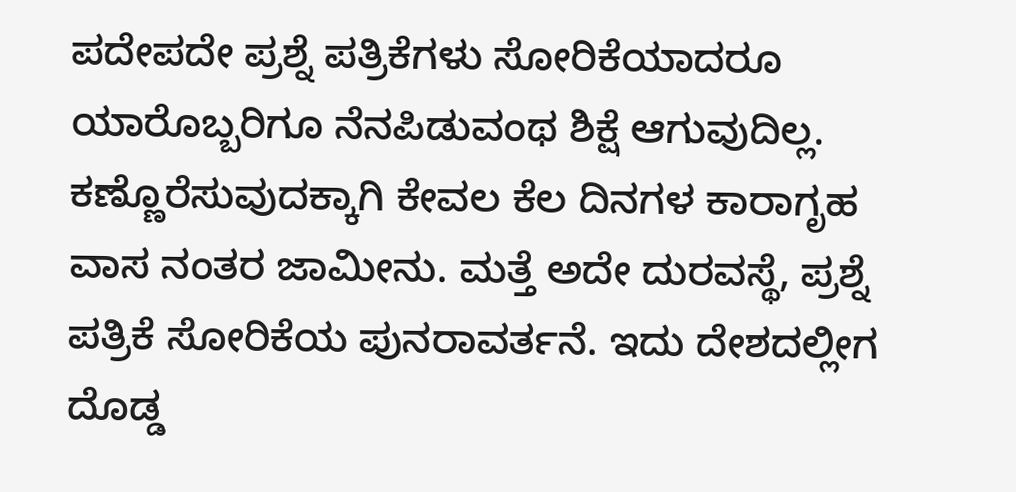ಪದೇಪದೇ ಪ್ರಶ್ನೆ ಪತ್ರಿಕೆಗಳು ಸೋರಿಕೆಯಾದರೂ ಯಾರೊಬ್ಬರಿಗೂ ನೆನಪಿಡುವಂಥ ಶಿಕ್ಷೆ ಆಗುವುದಿಲ್ಲ. ಕಣ್ಣೊರೆಸುವುದಕ್ಕಾಗಿ ಕೇವಲ ಕೆಲ ದಿನಗಳ ಕಾರಾಗೃಹ ವಾಸ ನಂತರ ಜಾಮೀನು. ಮತ್ತೆ ಅದೇ ದುರವಸ್ಥೆ, ಪ್ರಶ್ನೆ ಪತ್ರಿಕೆ ಸೋರಿಕೆಯ ಪುನರಾವರ್ತನೆ. ಇದು ದೇಶದಲ್ಲೀಗ ದೊಡ್ಡ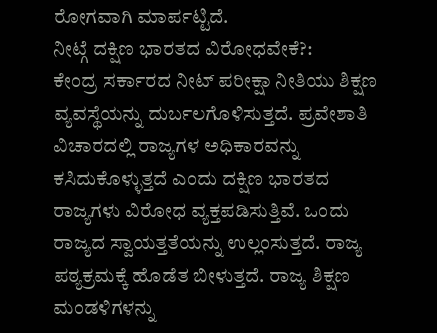ರೋಗವಾಗಿ ಮಾರ್ಪಟ್ಟಿದೆ.
ನೀಟ್ಗೆ ದಕ್ಷಿಣ ಭಾರತದ ವಿರೋಧವೇಕೆ?:
ಕೇಂದ್ರ ಸರ್ಕಾರದ ನೀಟ್ ಪರೀಕ್ಷಾ ನೀತಿಯು ಶಿಕ್ಷಣ ವ್ಯವಸ್ಥೆಯನ್ನು ದುರ್ಬಲಗೊಳಿಸುತ್ತದೆ. ಪ್ರವೇಶಾತಿ ವಿಚಾರದಲ್ಲಿ ರಾಜ್ಯಗಳ ಅಧಿಕಾರವನ್ನು ಕಸಿದುಕೊಳ್ಳುತ್ತದೆ ಎಂದು ದಕ್ಷಿಣ ಭಾರತದ ರಾಜ್ಯಗಳು ವಿರೋಧ ವ್ಯಕ್ತಪಡಿಸುತ್ತಿವೆ. ಒಂದು ರಾಜ್ಯದ ಸ್ವಾಯತ್ತತೆಯನ್ನು ಉಲ್ಲಂಸುತ್ತದೆ. ರಾಜ್ಯ ಪಠ್ಯಕ್ರಮಕ್ಕೆ ಹೊಡೆತ ಬೀಳುತ್ತದೆ. ರಾಜ್ಯ ಶಿಕ್ಷಣ ಮಂಡಳಿಗಳನ್ನು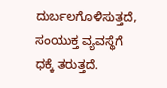ದುರ್ಬಲಗೊಳಿಸುತ್ತದೆ, ಸಂಯುಕ್ತ ವ್ಯವಸ್ಥೆಗೆ ಧಕ್ಕೆ ತರುತ್ತದೆ.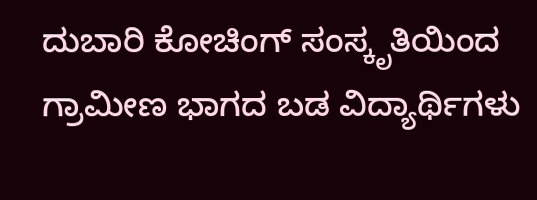ದುಬಾರಿ ಕೋಚಿಂಗ್ ಸಂಸ್ಕೃತಿಯಿಂದ ಗ್ರಾಮೀಣ ಭಾಗದ ಬಡ ವಿದ್ಯಾರ್ಥಿಗಳು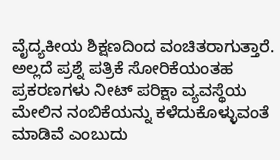ವೈದ್ಯಕೀಯ ಶಿಕ್ಷಣದಿಂದ ವಂಚಿತರಾಗುತ್ತಾರೆ. ಅಲ್ಲದೆ ಪ್ರಶ್ನೆ ಪತ್ರಿಕೆ ಸೋರಿಕೆಯಂತಹ ಪ್ರಕರಣಗಳು ನೀಟ್ ಪರಿಕ್ಷಾ ವ್ಯವಸ್ಥೆಯ ಮೇಲಿನ ನಂಬಿಕೆಯನ್ನು ಕಳೆದುಕೊಳ್ಳುವಂತೆ ಮಾಡಿವೆ ಎಂಬುದು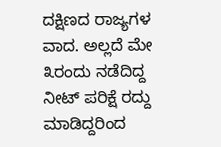ದಕ್ಷಿಣದ ರಾಜ್ಯಗಳ ವಾದ. ಅಲ್ಲದೆ ಮೇ ೩ರಂದು ನಡೆದಿದ್ದ ನೀಟ್ ಪರಿಕ್ಷೆ ರದ್ದು ಮಾಡಿದ್ದರಿಂದ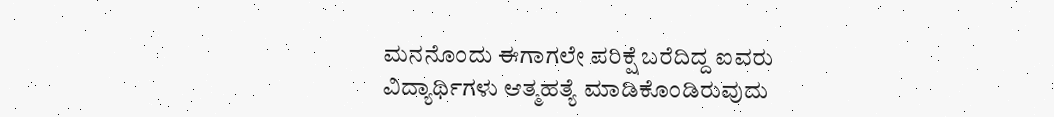ಮನನೊಂದು ಈಗಾಗಲೇ ಪರಿಕ್ಷೆ ಬರೆದಿದ್ದ ಐವರು ವಿದ್ಯಾರ್ಥಿಗಳು ಆತ್ಮಹತ್ಯೆ ಮಾಡಿಕೊಂಡಿರುವುದು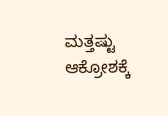ಮತ್ತಷ್ಟು ಆಕ್ರೋಶಕ್ಕೆ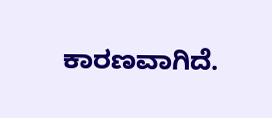ಕಾರಣವಾಗಿದೆ.